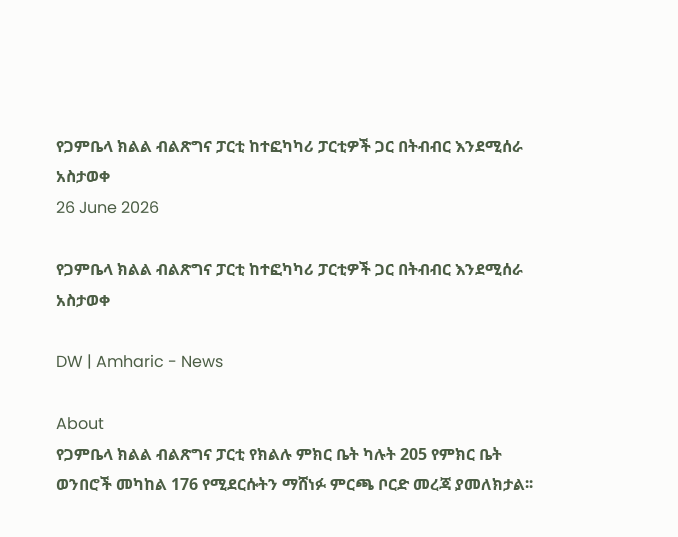የጋምቤላ ክልል ብልጽግና ፓርቲ ከተፎካካሪ ፓርቲዎች ጋር በትብብር እንደሚሰራ አስታወቀ
26 June 2026

የጋምቤላ ክልል ብልጽግና ፓርቲ ከተፎካካሪ ፓርቲዎች ጋር በትብብር እንደሚሰራ አስታወቀ

DW | Amharic - News

About
የጋምቤላ ክልል ብልጽግና ፓርቲ የክልሉ ምክር ቤት ካሉት 205 የምክር ቤት ወንበሮች መካከል 176 የሚደርሱትን ማሸነፉ ምርጫ ቦርድ መረጃ ያመለክታል፡፡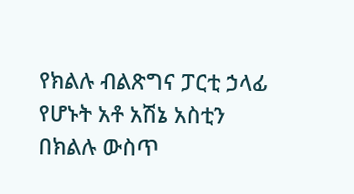የክልሉ ብልጽግና ፓርቲ ኃላፊ የሆኑት አቶ አሽኔ አስቲን በክልሉ ውስጥ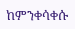ከምንቀሳቀሱ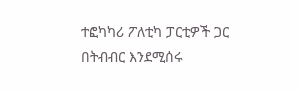ተፎካካሪ ፖለቲካ ፓርቲዎች ጋር በትብብር እንደሚሰሩ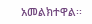አመልክተዋል፡፡